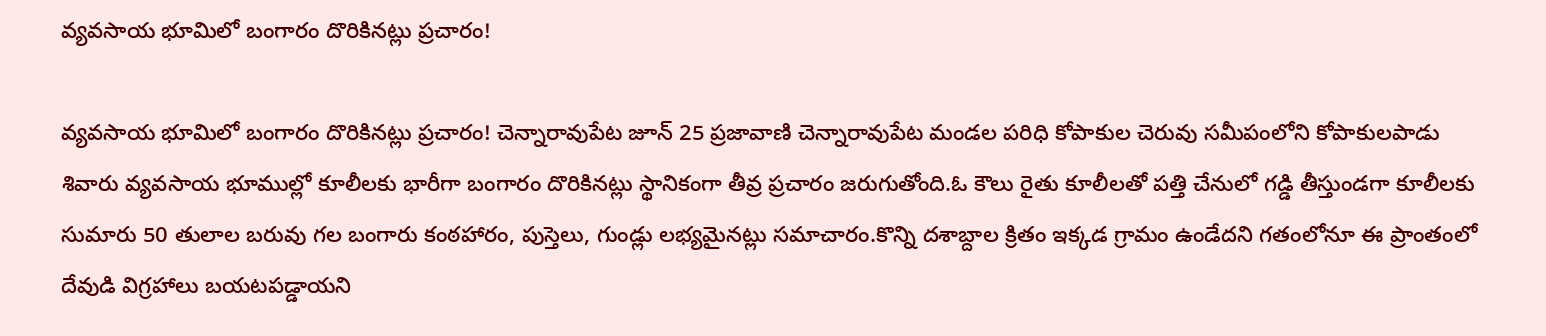వ్యవసాయ భూమిలో బంగారం దొరికినట్లు ప్రచారం!

వ్యవసాయ భూమిలో బంగారం దొరికినట్లు ప్రచారం! చెన్నారావుపేట జూన్ 25 ప్రజావాణి చెన్నారావుపేట మండల పరిధి కోపాకుల చెరువు సమీపంలోని కోపాకులపాడు శివారు వ్యవసాయ భూముల్లో కూలీలకు భారీగా బంగారం దొరికినట్లు స్థానికంగా తీవ్ర ప్రచారం జరుగుతోంది.ఓ కౌలు రైతు కూలీలతో పత్తి చేనులో గడ్డి తీస్తుండగా కూలీలకు సుమారు 50 తులాల బరువు గల బంగారు కంఠహారం, పుస్తెలు, గుండ్లు లభ్యమైనట్లు సమాచారం.కొన్ని దశాబ్దాల క్రితం ఇక్కడ గ్రామం ఉండేదని గతంలోనూ ఈ ప్రాంతంలో దేవుడి విగ్రహాలు బయటపడ్డాయని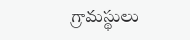గ్రామస్థులు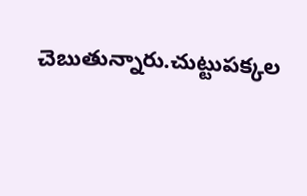చెబుతున్నారు.చుట్టుపక్కల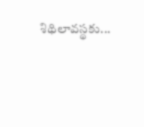శిథిలావస్థకు...